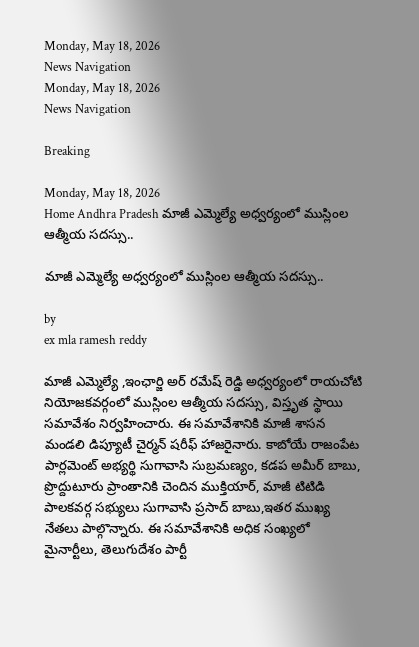Monday, May 18, 2026
News Navigation
Monday, May 18, 2026
News Navigation

Breaking

Monday, May 18, 2026
Home Andhra Pradesh మాజీ ఎమ్మెల్యే అధ్వర్యంలో ముస్లింల ఆత్మీయ సదస్సు..

మాజీ ఎమ్మెల్యే అధ్వర్యంలో ముస్లింల ఆత్మీయ సదస్సు..

by
ex mla ramesh reddy

మాజీ ఎమ్మెల్యే ,ఇంఛార్జి అర్ రమేష్ రెడ్డి అధ్వర్యంలో రాయచోటి నియోజకవర్గంలో ముస్లింల ఆత్మీయ సదస్సు, విస్తృత స్థాయి సమావేశం నిర్వహించారు. ఈ సమావేశానికి మాజీ శాసన మండలి డిప్యూటీ చైర్మన్ షరీఫ్ హాజరైనారు. కాబోయే రాజంపేట పార్లమెంట్ అభ్యర్థి సుగావాసి సుబ్రమణ్యం, కడప అమీర్ బాబు, ప్రొద్దుటూరు ప్రాంతానికి చెందిన ముక్తియార్, మాజీ టిటిడి పాలకవర్గ సభ్యులు సుగావాసి ప్రసాద్ బాబు,ఇతర ముఖ్య నేతలు పాల్గొన్నారు. ఈ సమావేశానికి అధిక సంఖ్యలో మైనార్టీలు, తెలుగుదేశం పార్టీ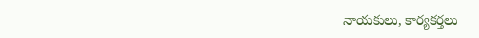నాయకులు, కార్యకర్తలు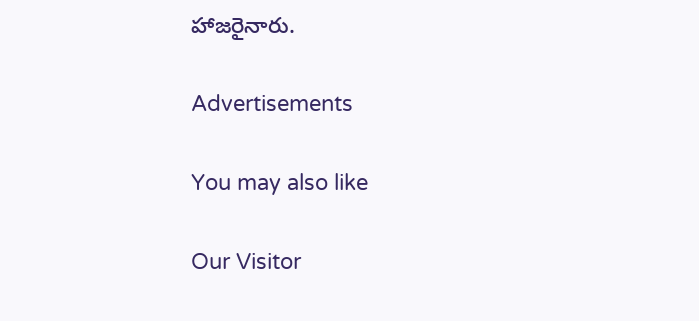హాజరైనారు.

Advertisements

You may also like

Our Visitor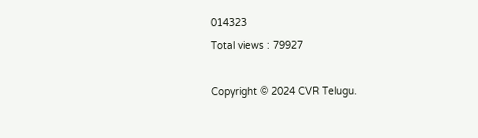014323
Total views : 79927

Copyright © 2024 CVR Telugu.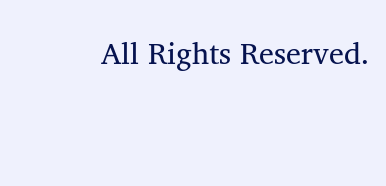All Rights Reserved.